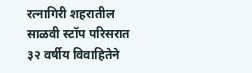रत्नागिरी शहरातील साळवी स्टॉप परिसरात ३२ वर्षीय विवाहितेने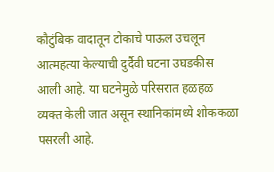कौटुंबिक वादातून टोकाचे पाऊल उचलून आत्महत्या केल्याची दुर्दैवी घटना उघडकीस आली आहे. या घटनेमुळे परिसरात हळहळ व्यक्त केली जात असून स्थानिकांमध्ये शोककळा पसरली आहे.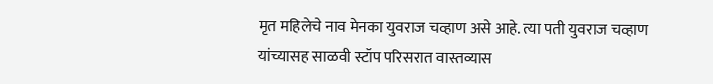मृत महिलेचे नाव मेनका युवराज चव्हाण असे आहे. त्या पती युवराज चव्हाण यांच्यासह साळवी स्टॉप परिसरात वास्तव्यास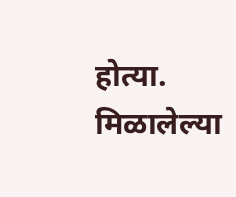होत्या.
मिळालेल्या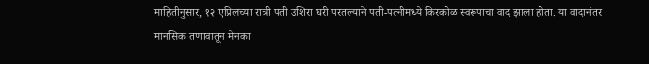माहितीनुसार, १२ एप्रिलच्या रात्री पती उशिरा घरी परतल्याने पती-पत्नीमध्ये किरकोळ स्वरूपाचा वाद झाला होता. या वादानंतर मानसिक तणावातून मेनका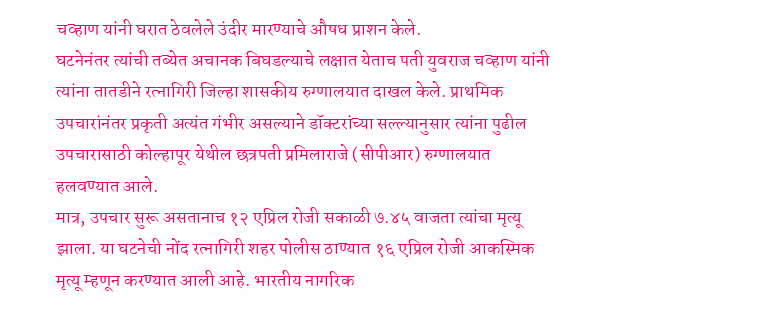चव्हाण यांनी घरात ठेवलेले उंदीर मारण्याचे औषध प्राशन केले.
घटनेनंतर त्यांची तब्येत अचानक बिघडल्याचे लक्षात येताच पती युवराज चव्हाण यांनी त्यांना तातडीने रत्नागिरी जिल्हा शासकीय रुग्णालयात दाखल केले. प्राथमिक उपचारांनंतर प्रकृती अत्यंत गंभीर असल्याने डॉक्टरांच्या सल्ल्यानुसार त्यांना पुढील उपचारासाठी कोल्हापूर येथील छत्रपती प्रमिलाराजे (सीपीआर) रुग्णालयात हलवण्यात आले.
मात्र, उपचार सुरू असतानाच १२ एप्रिल रोजी सकाळी ७.४५ वाजता त्यांचा मृत्यू झाला. या घटनेची नोंद रत्नागिरी शहर पोलीस ठाण्यात १६ एप्रिल रोजी आकस्मिक मृत्यू म्हणून करण्यात आली आहे. भारतीय नागरिक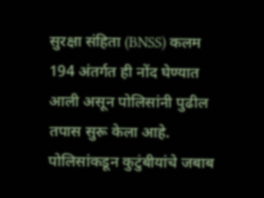सुरक्षा संहिता (BNSS) कलम 194 अंतर्गत ही नोंद घेण्यात आली असून पोलिसांनी पुढील तपास सुरू केला आहे.
पोलिसांकडून कुटुंबीयांचे जबाब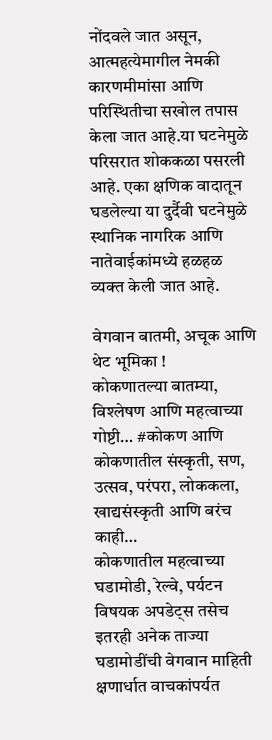नोंदवले जात असून, आत्महत्येमागील नेमकी कारणमीमांसा आणि परिस्थितीचा सखोल तपास केला जात आहे.या घटनेमुळे परिसरात शोककळा पसरली आहे. एका क्षणिक वादातून घडलेल्या या दुर्दैवी घटनेमुळे स्थानिक नागरिक आणि नातेवाईकांमध्ये हळहळ व्यक्त केली जात आहे.

वेगवान बातमी, अचूक आणि थेट भूमिका !
कोकणातल्या बातम्या, विश्लेषण आणि महत्वाच्या गोष्टी… #कोकण आणि कोकणातील संस्कृती, सण, उत्सव, परंपरा, लोककला, खाद्यसंस्कृती आणि बरंच काही…
कोकणातील महत्वाच्या घडामोडी, रेल्वे, पर्यटन विषयक अपडेट्स तसेच इतरही अनेक ताज्या घडामोडींची वेगवान माहिती क्षणार्धात वाचकांपर्यत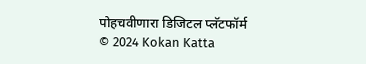पोहचवीणारा डिजिटल प्लॅटफॉर्म
© 2024 Kokan Katta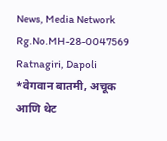News, Media Network
Rg.No.MH-28-0047569
Ratnagiri, Dapoli
*वेगवान बातमी, अचूक आणि थेट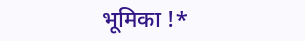भूमिका !*